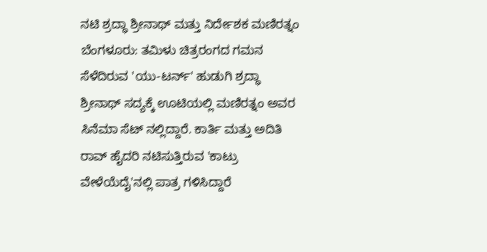ನಟಿ ಶ್ರದ್ಧಾ ಶ್ರೀನಾಥ್ ಮತ್ತು ನಿರ್ದೇಶಕ ಮಣಿರತ್ನಂ
ಬೆಂಗಳೂರು: ತಮಿಳು ಚಿತ್ರರಂಗದ ಗಮನ ಸೆಳೆದಿರುವ 'ಯು-ಟರ್ನ್' ಹುಡುಗಿ ಶ್ರದ್ಧಾ ಶ್ರೀನಾಥ್ ಸದ್ಯಕ್ಕೆ ಊಟಿಯಲ್ಲಿ ಮಣಿರತ್ನಂ ಅವರ ಸಿನೆಮಾ ಸೆಟ್ ನಲ್ಲಿದ್ದಾರೆ. ಕಾರ್ತಿ ಮತ್ತು ಅದಿತಿ ರಾವ್ ಹೈದರಿ ನಟಿಸುತ್ತಿರುವ 'ಕಾಟ್ರು ವೇಳೆಯೆದೈ'ನಲ್ಲಿ ಪಾತ್ರ ಗಳಿಸಿದ್ದಾರೆ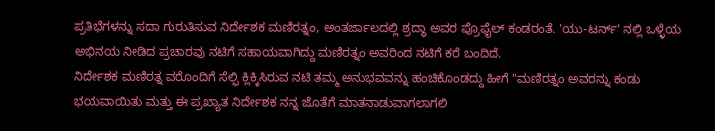ಪ್ರತಿಭೆಗಳನ್ನು ಸದಾ ಗುರುತಿಸುವ ನಿರ್ದೇಶಕ ಮಣಿರತ್ನಂ, ಅಂತರ್ಜಾಲದಲ್ಲಿ ಶ್ರದ್ಧಾ ಅವರ ಪ್ರೊಫೈಲ್ ಕಂಡರಂತೆ. 'ಯು-ಟರ್ನ್' ನಲ್ಲಿ ಒಳ್ಳೆಯ ಅಭಿನಯ ನೀಡಿದ ಪ್ರಚಾರವು ನಟಿಗೆ ಸಹಾಯವಾಗಿದ್ದು ಮಣಿರತ್ನಂ ಅವರಿಂದ ನಟಿಗೆ ಕರೆ ಬಂದಿದೆ.
ನಿರ್ದೇಶಕ ಮಣಿರತ್ನ ವರೊಂದಿಗೆ ಸೆಲ್ಫಿ ಕ್ಲಿಕ್ಕಿಸಿರುವ ನಟಿ ತಮ್ಮ ಅನುಭವವನ್ನು ಹಂಚಿಕೊಂಡದ್ದು ಹೀಗೆ "ಮಣಿರತ್ನಂ ಅವರನ್ನು ಕಂಡು ಭಯವಾಯಿತು ಮತ್ತು ಈ ಪ್ರಖ್ಯಾತ ನಿರ್ದೇಶಕ ನನ್ನ ಜೊತೆಗೆ ಮಾತನಾಡುವಾಗಲಾಗಲಿ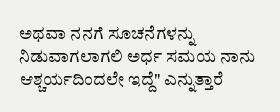ಅಥವಾ ನನಗೆ ಸೂಚನೆಗಳನ್ನು ನಿಡುವಾಗಲಾಗಲಿ ಅರ್ಧ ಸಮಯ ನಾನು ಆಶ್ಚರ್ಯದಿಂದಲೇ ಇದ್ದೆ" ಎನ್ನುತ್ತಾರೆ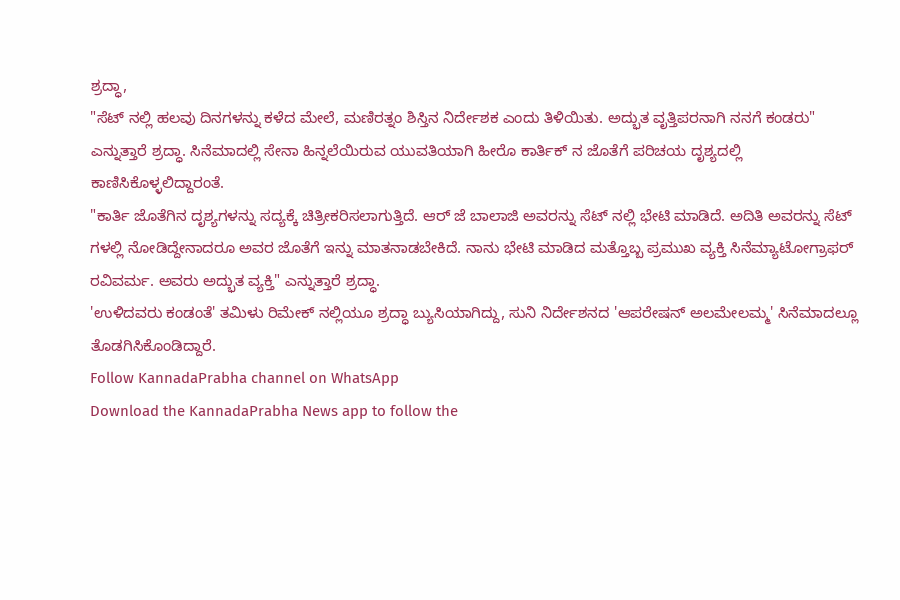ಶ್ರದ್ಧಾ,
"ಸೆಟ್ ನಲ್ಲಿ ಹಲವು ದಿನಗಳನ್ನು ಕಳೆದ ಮೇಲೆ, ಮಣಿರತ್ನಂ ಶಿಸ್ತಿನ ನಿರ್ದೇಶಕ ಎಂದು ತಿಳಿಯಿತು. ಅದ್ಭುತ ವೃತ್ತಿಪರನಾಗಿ ನನಗೆ ಕಂಡರು" ಎನ್ನುತ್ತಾರೆ ಶ್ರದ್ಧಾ. ಸಿನೆಮಾದಲ್ಲಿ ಸೇನಾ ಹಿನ್ನಲೆಯಿರುವ ಯುವತಿಯಾಗಿ ಹೀರೊ ಕಾರ್ತಿಕ್ ನ ಜೊತೆಗೆ ಪರಿಚಯ ದೃಶ್ಯದಲ್ಲಿ ಕಾಣಿಸಿಕೊಳ್ಳಲಿದ್ದಾರಂತೆ.
"ಕಾರ್ತಿ ಜೊತೆಗಿನ ದೃಶ್ಯಗಳನ್ನು ಸದ್ಯಕ್ಕೆ ಚಿತ್ರೀಕರಿಸಲಾಗುತ್ತಿದೆ. ಆರ್ ಜೆ ಬಾಲಾಜಿ ಅವರನ್ನು ಸೆಟ್ ನಲ್ಲಿ ಭೇಟಿ ಮಾಡಿದೆ. ಅದಿತಿ ಅವರನ್ನು ಸೆಟ್ ಗಳಲ್ಲಿ ನೋಡಿದ್ದೇನಾದರೂ ಅವರ ಜೊತೆಗೆ ಇನ್ನು ಮಾತನಾಡಬೇಕಿದೆ. ನಾನು ಭೇಟಿ ಮಾಡಿದ ಮತ್ತೊಬ್ಬ ಪ್ರಮುಖ ವ್ಯಕ್ತಿ ಸಿನೆಮ್ಯಾಟೋಗ್ರಾಫರ್ ರವಿವರ್ಮ. ಅವರು ಅದ್ಭುತ ವ್ಯಕ್ತಿ" ಎನ್ನುತ್ತಾರೆ ಶ್ರದ್ಧಾ.
'ಉಳಿದವರು ಕಂಡಂತೆ' ತಮಿಳು ರಿಮೇಕ್ ನಲ್ಲಿಯೂ ಶ್ರದ್ಧಾ ಬ್ಯುಸಿಯಾಗಿದ್ದು, ಸುನಿ ನಿರ್ದೇಶನದ 'ಆಪರೇಷನ್ ಅಲಮೇಲಮ್ಮ' ಸಿನೆಮಾದಲ್ಲೂ ತೊಡಗಿಸಿಕೊಂಡಿದ್ದಾರೆ.
Follow KannadaPrabha channel on WhatsApp
Download the KannadaPrabha News app to follow the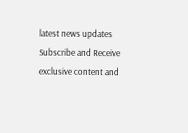latest news updates
Subscribe and Receive exclusive content and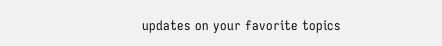updates on your favorite topics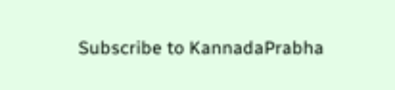Subscribe to KannadaPrabha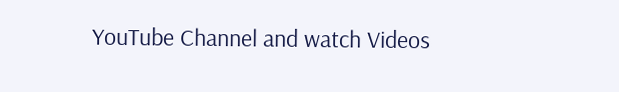YouTube Channel and watch Videos